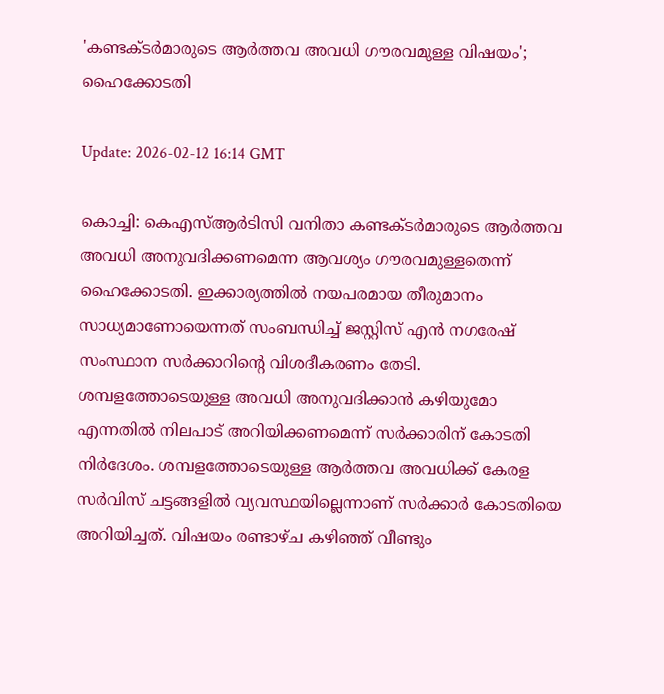'കണ്ടക്ടര്‍മാരുടെ ആര്‍ത്തവ അവധി ഗൗരവമുള്ള വിഷയം'; ഹൈക്കോടതി

Update: 2026-02-12 16:14 GMT

കൊച്ചി: കെഎസ്ആര്‍ടിസി വനിതാ കണ്ടക്ടര്‍മാരുടെ ആര്‍ത്തവ അവധി അനുവദിക്കണമെന്ന ആവശ്യം ഗൗരവമുള്ളതെന്ന് ഹൈക്കോടതി. ഇക്കാര്യത്തില്‍ നയപരമായ തീരുമാനം സാധ്യമാണോയെന്നത് സംബന്ധിച്ച് ജസ്റ്റിസ് എന്‍ നഗരേഷ് സംസ്ഥാന സര്‍ക്കാറിന്റെ വിശദീകരണം തേടി. ശമ്പളത്തോടെയുള്ള അവധി അനുവദിക്കാന്‍ കഴിയുമോ എന്നതില്‍ നിലപാട് അറിയിക്കണമെന്ന് സര്‍ക്കാരിന് കോടതി നിര്‍ദേശം. ശമ്പളത്തോടെയുള്ള ആര്‍ത്തവ അവധിക്ക് കേരള സര്‍വിസ് ചട്ടങ്ങളില്‍ വ്യവസ്ഥയില്ലെന്നാണ് സര്‍ക്കാര്‍ കോടതിയെ അറിയിച്ചത്. വിഷയം രണ്ടാഴ്ച കഴിഞ്ഞ് വീണ്ടും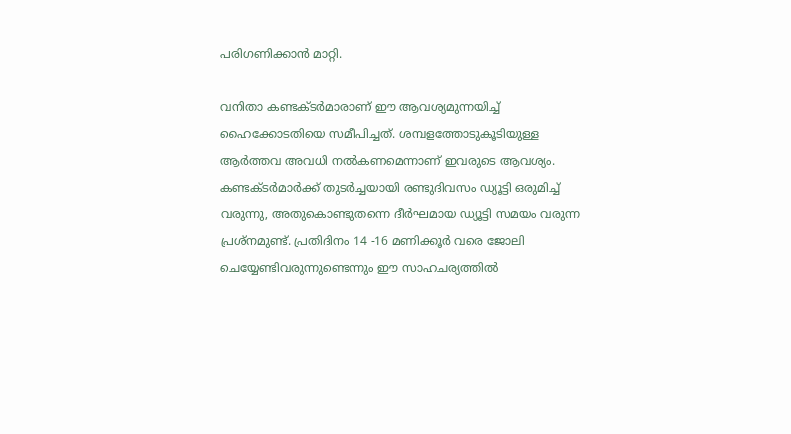പരിഗണിക്കാന്‍ മാറ്റി.

വനിതാ കണ്ടക്ടര്‍മാരാണ് ഈ ആവശ്യമുന്നയിച്ച് ഹൈക്കോടതിയെ സമീപിച്ചത്. ശമ്പളത്തോടുകൂടിയുള്ള ആര്‍ത്തവ അവധി നല്‍കണമെന്നാണ് ഇവരുടെ ആവശ്യം. കണ്ടക്ടര്‍മാര്‍ക്ക് തുടര്‍ച്ചയായി രണ്ടുദിവസം ഡ്യൂട്ടി ഒരുമിച്ച് വരുന്നു, അതുകൊണ്ടുതന്നെ ദീര്‍ഘമായ ഡ്യൂട്ടി സമയം വരുന്ന പ്രശ്‌നമുണ്ട്. പ്രതിദിനം 14 -16 മണിക്കൂര്‍ വരെ ജോലി ചെയ്യേണ്ടിവരുന്നുണ്ടെന്നും ഈ സാഹചര്യത്തില്‍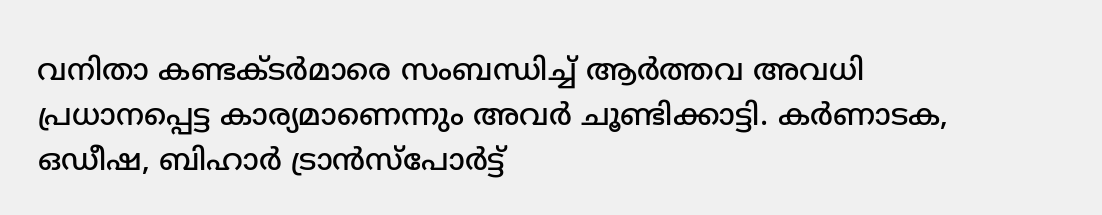വനിതാ കണ്ടക്ടര്‍മാരെ സംബന്ധിച്ച് ആര്‍ത്തവ അവധി പ്രധാനപ്പെട്ട കാര്യമാണെന്നും അവര്‍ ചൂണ്ടിക്കാട്ടി. കര്‍ണാടക, ഒഡീഷ, ബിഹാര്‍ ട്രാന്‍സ്‌പോര്‍ട്ട്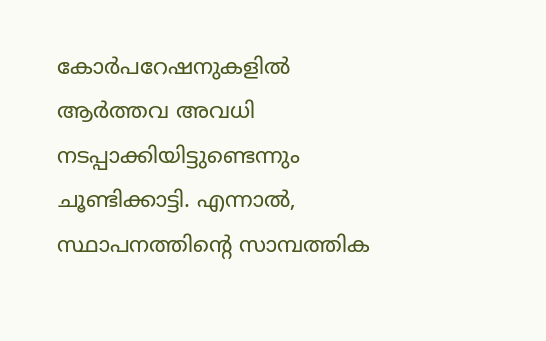കോര്‍പറേഷനുകളില്‍ ആര്‍ത്തവ അവധി നടപ്പാക്കിയിട്ടുണ്ടെന്നും ചൂണ്ടിക്കാട്ടി. എന്നാല്‍, സ്ഥാപനത്തിന്റെ സാമ്പത്തിക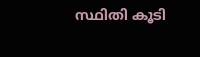സ്ഥിതി കൂടി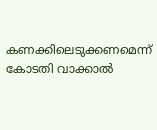കണക്കിലെടുക്കണമെന്ന് കോടതി വാക്കാല്‍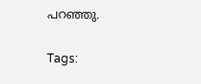പറഞ്ഞു.

Tags: